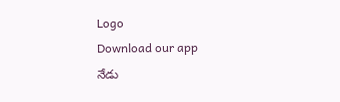Logo
Download our app
నేడు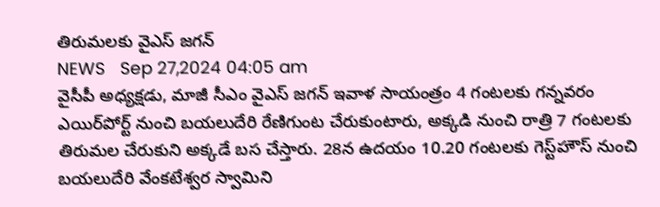తిరుమలకు వైఎస్ జగన్
NEWS   Sep 27,2024 04:05 am
వైసీపీ అధ్యక్షడు, మాజీ సీఎం వైఎస్‌ జగన్‌ ఇవాళ సాయంత్రం 4 గంటలకు గన్నవరం ఎయిర్‌పోర్ట్‌ నుంచి బయలుదేరి రేణిగుంట చేరుకుంటారు, అక్కడి నుంచి రాత్రి 7 గంటలకు తిరుమల చేరుకుని అక్కడే బస చేస్తారు. 28న ఉదయం 10.20 గంటలకు గెస్ట్‌హౌస్‌ నుంచి బయలుదేరి వేంకటేశ్వర స్వామిని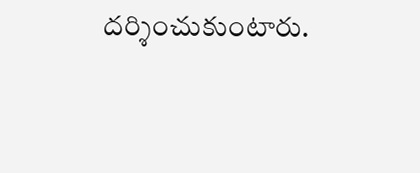దర్శించుకుంటారు.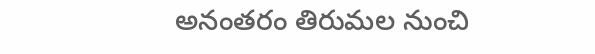అనంతరం తిరుమల నుంచి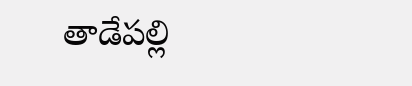తాడేపల్లి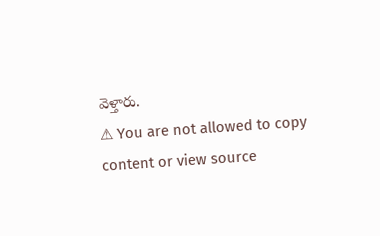వెళ్తారు.
⚠ You are not allowed to copy content or view source